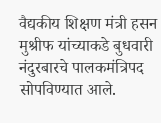वैद्यकीय शिक्षण मंत्री हसन मुश्रीफ यांच्याकडे बुधवारी नंदुरबारचे पालकमंत्रिपद सोपविण्यात आले.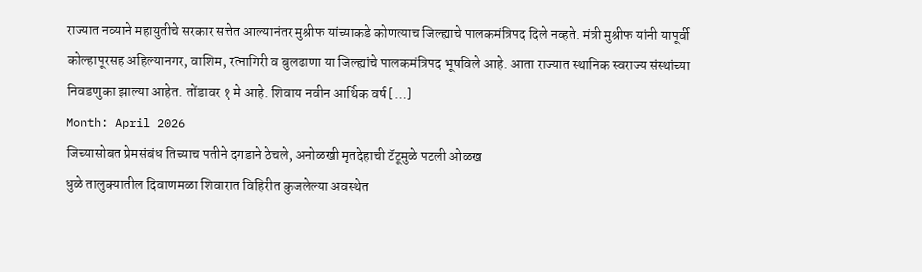राज्यात नव्याने महायुतीचे सरकार सत्तेत आल्यानंतर मुश्रीफ यांच्याकडे कोणत्याच जिल्ह्याचे पालकमंत्रिपद दिले नव्हते. मंत्री मुश्रीफ यांनी यापूर्वी कोल्हापूरसह अहिल्यानगर, वाशिम, रत्नागिरी व बुलढाणा या जिल्ह्यांचे पालकमंत्रिपद भूषविले आहे. आता राज्यात स्थानिक स्वराज्य संस्थांच्या निवडणुका झाल्या आहेत. तोंडावर १ मे आहे. शिवाय नवीन आर्थिक वर्ष […]
Month: April 2026
जिच्यासोबत प्रेमसंबंध तिच्याच पतीने दगडाने ठेचले, अनोळखी मृतदेहाची टॅटूमुळे पटली ओळख
धुळे तालुक्यातील दिवाणमळा शिवारात विहिरीत कुजलेल्या अवस्थेत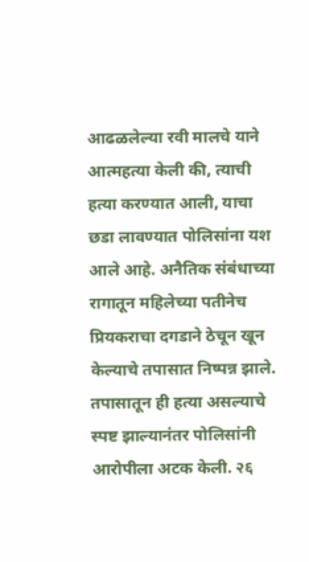आढळलेल्या रवी मालचे याने आत्महत्या केली की, त्याची हत्या करण्यात आली, याचा छडा लावण्यात पोलिसांना यश आले आहे. अनैतिक संबंधाच्या रागातून महिलेच्या पतीनेच प्रियकराचा दगडाने ठेचून खून केल्याचे तपासात निष्पन्न झाले. तपासातून ही हत्या असल्याचे स्पष्ट झाल्यानंतर पोलिसांनी आरोपीला अटक केली. २६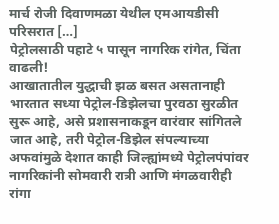मार्च रोजी दिवाणमळा येथील एमआयडीसी परिसरात […]
पेट्रोलसाठी पहाटे ५ पासून नागरिक रांगेत, चिंता वाढली!
आखातातील युद्धाची झळ बसत असतानाही भारतात सध्या पेट्रोल-डिझेलचा पुरवठा सुरळीत सुरू आहे, असे प्रशासनाकडून वारंवार सांगितले जात आहे, तरी पेट्रोल-डिझेल संपल्याच्या अफवांमुळे देशात काही जिल्ह्यांमध्ये पेट्रोलपंपांवर नागरिकांनी सोमवारी रात्री आणि मंगळवारीही रांगा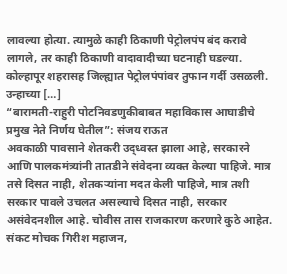लावल्या होत्या. त्यामुळे काही ठिकाणी पेट्रोलपंप बंद करावे लागले, तर काही ठिकाणी वादावादीच्या घटनाही घडल्या. कोल्हापूर शहरासह जिल्ह्यात पेट्रोलपंपांवर तुफान गर्दी उसळली. उन्हाच्या […]
“बारामती-राहुरी पोटनिवडणुकीबाबत महाविकास आघाडीचे प्रमुख नेते निर्णय घेतील”: संजय राऊत
अवकाळी पावसाने शेतकरी उद्ध्वस्त झाला आहे, सरकारने आणि पालकमंत्र्यांनी तातडीने संवेदना व्यक्त केल्या पाहिजे. मात्र तसे दिसत नाही, शेतकऱ्यांना मदत केली पाहिजे, मात्र तशी सरकार पावले उचलत असल्याचे दिसत नाही, सरकार असंवेदनशील आहे. चोवीस तास राजकारण करणारे कुठे आहेत. संकट मोचक गिरीश महाजन,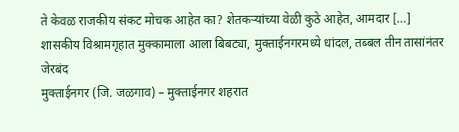ते केवळ राजकीय संकट मोचक आहेत का? शेतकऱ्यांच्या वेळी कुठे आहेत, आमदार […]
शासकीय विश्रामगृहात मुक्कामाला आला बिबट्या, मुक्ताईनगरमध्ये धांदल, तब्बल तीन तासांनंतर जेरबंद
मुक्ताईनगर (जि. जळगाव) – मुक्ताईनगर शहरात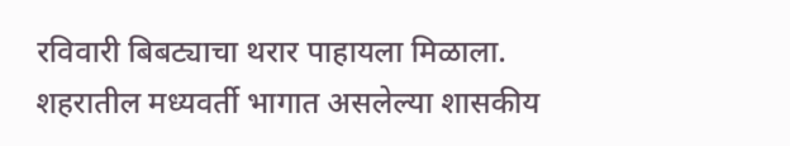रविवारी बिबट्याचा थरार पाहायला मिळाला. शहरातील मध्यवर्ती भागात असलेल्या शासकीय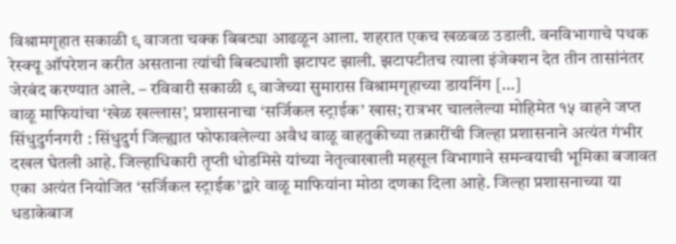विश्रामगृहात सकाळी ९ वाजता चक्क बिबट्या आढळून आला. शहरात एकच खळबळ उडाली. वनविभागाचे पथक रेस्क्यू ऑपरेशन करीत असताना त्यांची बिबट्याशी झटापट झाली. झटापटीतच त्याला इंजेक्शन देत तीन तासांनंतर जेरबंद करण्यात आले. – रविवारी सकाळी ९ वाजेच्या सुमारास विश्रामगृहाच्या डायनिंग […]
वाळू माफियांचा ‘खेळ खल्लास’, प्रशासनाचा ‘सर्जिकल स्ट्राईक’ खास; रात्रभर चाललेल्या मोहिमेत १५ वाहने जप्त
सिंधुदुर्गनगरी : सिंधुदुर्ग जिल्ह्यात फोफावलेल्या अवैध वाळू वाहतुकीच्या तक्रारींची जिल्हा प्रशासनाने अत्यंत गंभीर दखल घेतली आहे. जिल्हाधिकारी तृप्ती धोडमिसे यांच्या नेतृत्वाखाली महसूल विभागाने समन्वयाची भूमिका बजावत एका अत्यंत नियोजित ‘सर्जिकल स्ट्राईक’द्वारे वाळू माफियांना मोठा दणका दिला आहे. जिल्हा प्रशासनाच्या या धडाकेबाज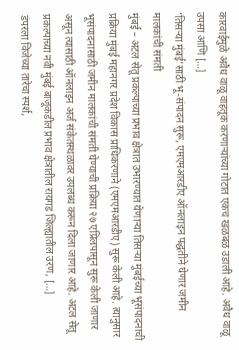कारवाईमुळे अवैध वाळू वाहतूक करणाऱ्यांच्या गोटात एकच खळबळ उडाली आहे. अवैध वाळू उपसा आणि […]
‘तिसऱ्या मुंबई’साठी भू-संपादन सुरू, एमएमआरडीए ऑनलाइन पद्धतीने घेणार जमीन मालकांची संमती
मुंबई – अटल सेतू प्रकल्पाच्या प्रभाव क्षेत्रात उभारण्यात येणाऱ्या तिसऱ्या मुंबईच्या भूसंपादनाची प्रक्रिया मुंबई महानगर प्रदेश विकास प्राधिकरणाने (एमएमआरडीए) सुरू केली आहे. त्यानुसार भूसंपादनासाठी जमीन मालकांची संमती घेण्याची प्रक्रिया २७ एप्रिलपासून सुरू केली जाणार असून त्यासाठी ऑनलाइन अर्ज संकेतस्थळावर उपलब्ध करून दिला जाणार आहे. अटल सेतू प्रकल्पाच्या नवी मुंबई बाजूकडील प्रभाव क्षेत्रातील रायगड जिल्ह्यातील उरण, […]
डंपरला विजेच्या तारेचा स्पर्श,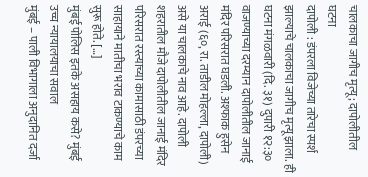चालकाचा जागीच मृत्यू; दापोलीतील घटना
दापोली : डंपरला विजेच्या तारेचा स्पर्श झाल्याचे चालकाचा जागीच मृत्यू झाला. ही घटना मंगळवारी (दि. ३१) दुपारी १२:३० वाजण्याच्या दरम्यान दापोलीतील जानाई मंदिर परिसरात घडली. अश्फाक हुसेन अराई (६०, रा. ताडील मोहल्ला, दापोली) असे या चालकाचे नाव आहे. दापोली शहरातील मौजे दापोलीतील जानाई मंदिर परिसरात रस्त्याच्या कामासाठी डंपरच्या साहायाने मातीचा भराव टाकण्याचे काम सुरू होते. […]
मुंबई पोलिस इतके असहाय कसे? मुंबई उच्च न्यायालयाचा सवाल
मुंबई – पाली विभागाला अनुदानित दर्जा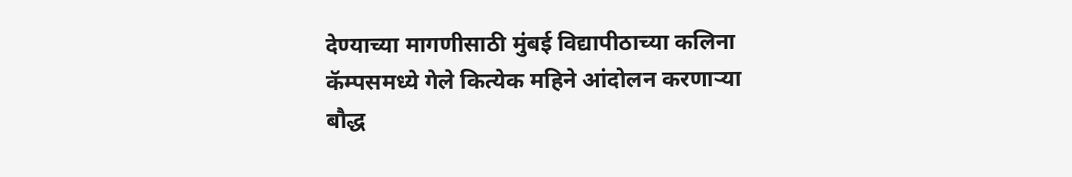देण्याच्या मागणीसाठी मुंबई विद्यापीठाच्या कलिना कॅम्पसमध्ये गेले कित्येक महिने आंदोलन करणाऱ्या बौद्ध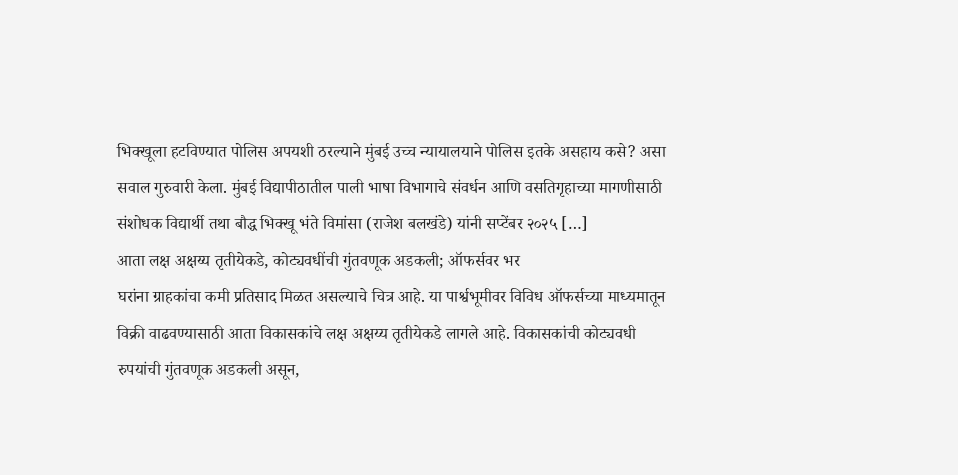भिक्खूला हटविण्यात पोलिस अपयशी ठरल्याने मुंबई उच्च न्यायालयाने पोलिस इतके असहाय कसे? असा सवाल गुरुवारी केला. मुंबई विद्यापीठातील पाली भाषा विभागाचे संवर्धन आणि वसतिगृहाच्या मागणीसाठी संशोधक विद्यार्थी तथा बौद्ध भिक्खू भंते विमांसा (राजेश बलखंडे) यांनी सप्टेंबर २०२५ […]
आता लक्ष अक्षय्य तृतीयेकडे, कोट्यवधींची गुंतवणूक अडकली; ऑफर्सवर भर
घरांना ग्राहकांचा कमी प्रतिसाद मिळत असल्याचे चित्र आहे. या पार्श्वभूमीवर विविध ऑफर्सच्या माध्यमातून विक्री वाढवण्यासाठी आता विकासकांचे लक्ष अक्षय्य तृतीयेकडे लागले आहे. विकासकांची कोट्यवधी रुपयांची गुंतवणूक अडकली असून,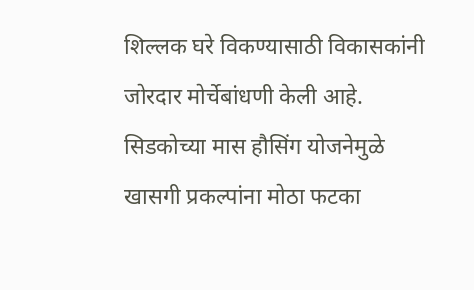शिल्लक घरे विकण्यासाठी विकासकांनी जोरदार मोर्चेबांधणी केली आहे. सिडकोच्या मास हौसिंग योजनेमुळे खासगी प्रकल्पांना मोठा फटका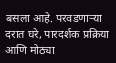बसला आहे. परवडणाऱ्या दरात घरे, पारदर्शक प्रक्रिया आणि मोठ्या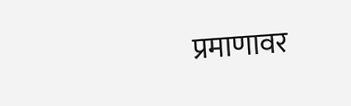प्रमाणावर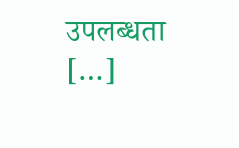उपलब्धता […]